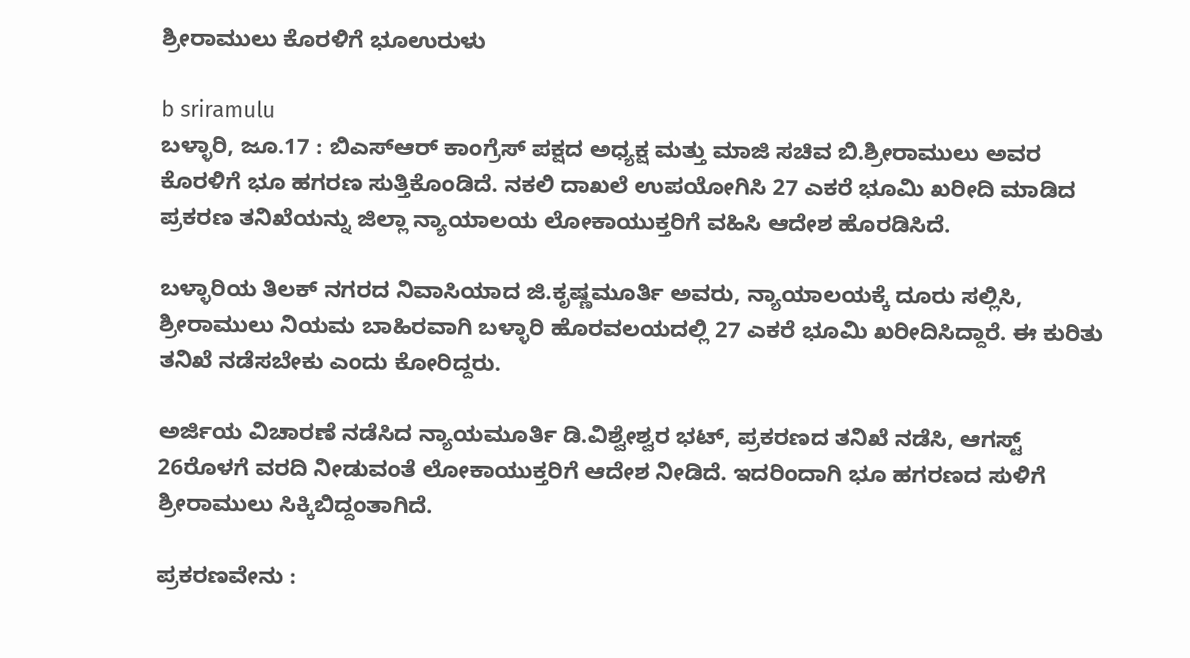ಶ್ರೀರಾಮುಲು ಕೊರಳಿಗೆ ಭೂಉರುಳು

b sriramulu
ಬಳ್ಳಾರಿ, ಜೂ.17 : ಬಿಎಸ್ಆರ್ ಕಾಂಗ್ರೆಸ್ ಪಕ್ಷದ ಅಧ್ಯಕ್ಷ ಮತ್ತು ಮಾಜಿ ಸಚಿವ ಬಿ.ಶ್ರೀರಾಮುಲು ಅವರ ಕೊರಳಿಗೆ ಭೂ ಹಗರಣ ಸುತ್ತಿಕೊಂಡಿದೆ. ನಕಲಿ ದಾಖಲೆ ಉಪಯೋಗಿಸಿ 27 ಎಕರೆ ಭೂಮಿ ಖರೀದಿ ಮಾಡಿದ ಪ್ರಕರಣ ತನಿಖೆಯನ್ನು ಜಿಲ್ಲಾ ನ್ಯಾಯಾಲಯ ಲೋಕಾಯುಕ್ತರಿಗೆ ವಹಿಸಿ ಆದೇಶ ಹೊರಡಿಸಿದೆ.

ಬಳ್ಳಾರಿಯ ತಿಲಕ್ ನಗರದ ನಿವಾಸಿಯಾದ ಜಿ.ಕೃಷ್ಣಮೂರ್ತಿ ಅವರು, ನ್ಯಾಯಾಲಯಕ್ಕೆ ದೂರು ಸಲ್ಲಿಸಿ, ಶ್ರೀರಾಮುಲು ನಿಯಮ ಬಾಹಿರವಾಗಿ ಬಳ್ಳಾರಿ ಹೊರವಲಯದಲ್ಲಿ 27 ಎಕರೆ ಭೂಮಿ ಖರೀದಿಸಿದ್ದಾರೆ. ಈ ಕುರಿತು ತನಿಖೆ ನಡೆಸಬೇಕು ಎಂದು ಕೋರಿದ್ದರು.

ಅರ್ಜಿಯ ವಿಚಾರಣೆ ನಡೆಸಿದ ನ್ಯಾಯಮೂರ್ತಿ ಡಿ.ವಿಶ್ವೇಶ್ವರ ಭಟ್, ಪ್ರಕರಣದ ತನಿಖೆ ನಡೆಸಿ, ಆಗಸ್ಟ್ 26ರೊಳಗೆ ವರದಿ ನೀಡುವಂತೆ ಲೋಕಾಯುಕ್ತರಿಗೆ ಆದೇಶ ನೀಡಿದೆ. ಇದರಿಂದಾಗಿ ಭೂ ಹಗರಣದ ಸುಳಿಗೆ ಶ್ರೀರಾಮುಲು ಸಿಕ್ಕಿಬಿದ್ದಂತಾಗಿದೆ.

ಪ್ರಕರಣವೇನು :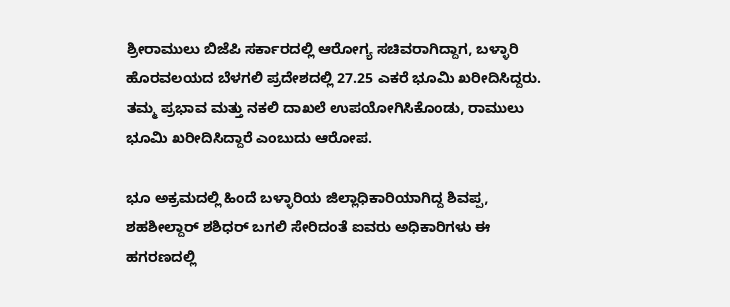ಶ್ರೀರಾಮುಲು ಬಿಜೆಪಿ ಸರ್ಕಾರದಲ್ಲಿ ಆರೋಗ್ಯ ಸಚಿವರಾಗಿದ್ದಾಗ, ಬಳ್ಳಾರಿ ಹೊರವಲಯದ ಬೆಳಗಲಿ ಪ್ರದೇಶದಲ್ಲಿ 27.25 ಎಕರೆ ಭೂಮಿ ಖರೀದಿಸಿದ್ದರು. ತಮ್ಮ ಪ್ರಭಾವ ಮತ್ತು ನಕಲಿ ದಾಖಲೆ ಉಪಯೋಗಿಸಿಕೊಂಡು, ರಾಮುಲು ಭೂಮಿ ಖರೀದಿಸಿದ್ದಾರೆ ಎಂಬುದು ಆರೋಪ.

ಭೂ ಅಕ್ರಮದಲ್ಲಿ ಹಿಂದೆ ಬಳ್ಳಾರಿಯ ಜಿಲ್ಲಾಧಿಕಾರಿಯಾಗಿದ್ದ ಶಿವಪ್ಪ, ಶಹಶೀಲ್ದಾರ್ ಶಶಿಧರ್ ಬಗಲಿ ಸೇರಿದಂತೆ ಐವರು ಅಧಿಕಾರಿಗಳು ಈ ಹಗರಣದಲ್ಲಿ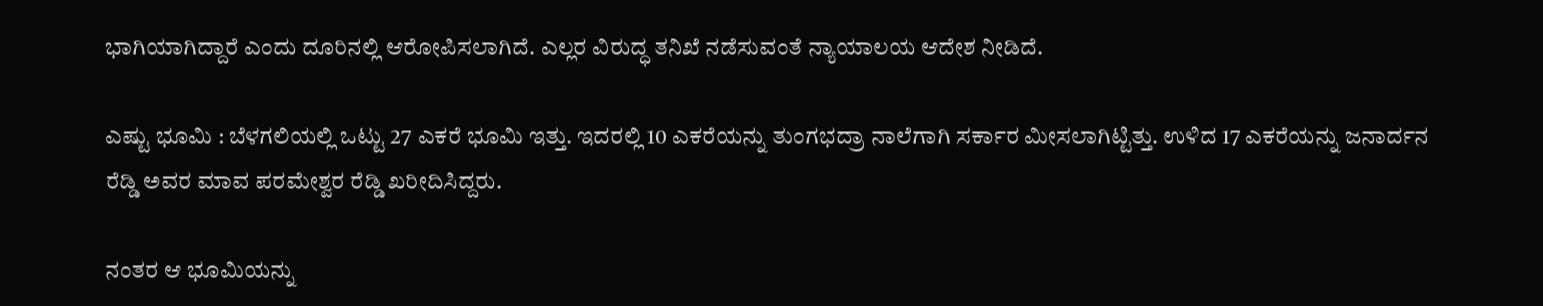ಭಾಗಿಯಾಗಿದ್ದಾರೆ ಎಂದು ದೂರಿನಲ್ಲಿ ಆರೋಪಿಸಲಾಗಿದೆ. ಎಲ್ಲರ ವಿರುದ್ಧ ತನಿಖೆ ನಡೆಸುವಂತೆ ನ್ಯಾಯಾಲಯ ಆದೇಶ ನೀಡಿದೆ.

ಎಷ್ಟು ಭೂಮಿ : ಬೆಳಗಲಿಯಲ್ಲಿ ಒಟ್ಟು 27 ಎಕರೆ ಭೂಮಿ ಇತ್ತು. ಇದರಲ್ಲಿ 10 ಎಕರೆಯನ್ನು ತುಂಗಭದ್ರಾ ನಾಲೆಗಾಗಿ ಸರ್ಕಾರ ಮೀಸಲಾಗಿಟ್ಟಿತ್ತು. ಉಳಿದ 17 ಎಕರೆಯನ್ನು ಜನಾರ್ದನ ರೆಡ್ಡಿ ಅವರ ಮಾವ ಪರಮೇಶ್ವರ ರೆಡ್ಡಿ ಖರೀದಿಸಿದ್ದರು.

ನಂತರ ಆ ಭೂಮಿಯನ್ನು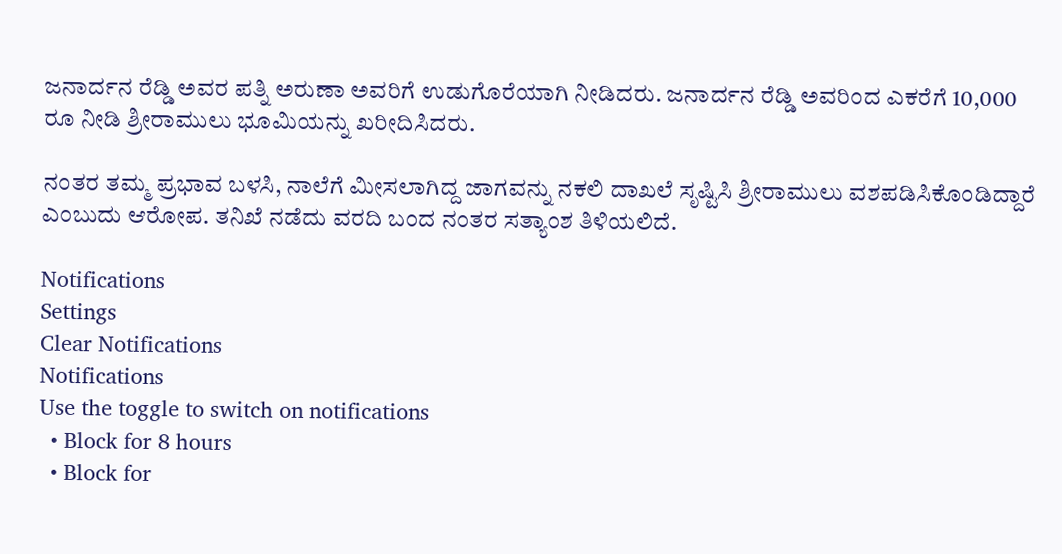ಜನಾರ್ದನ ರೆಡ್ಡಿ ಅವರ ಪತ್ನಿ ಅರುಣಾ ಅವರಿಗೆ ಉಡುಗೊರೆಯಾಗಿ ನೀಡಿದರು. ಜನಾರ್ದನ ರೆಡ್ಡಿ ಅವರಿಂದ ಎಕರೆಗೆ 10,000 ರೂ ನೀಡಿ ಶ್ರೀರಾಮುಲು ಭೂಮಿಯನ್ನು ಖರೀದಿಸಿದರು.

ನಂತರ ತಮ್ಮ ಪ್ರಭಾವ ಬಳಸಿ, ನಾಲೆಗೆ ಮೀಸಲಾಗಿದ್ದ ಜಾಗವನ್ನು ನಕಲಿ ದಾಖಲೆ ಸೃಷ್ಟಿಸಿ ಶ್ರೀರಾಮುಲು ವಶಪಡಿಸಿಕೊಂಡಿದ್ದಾರೆ ಎಂಬುದು ಆರೋಪ. ತನಿಖೆ ನಡೆದು ವರದಿ ಬಂದ ನಂತರ ಸತ್ಯಾಂಶ ತಿಳಿಯಲಿದೆ.

Notifications
Settings
Clear Notifications
Notifications
Use the toggle to switch on notifications
  • Block for 8 hours
  • Block for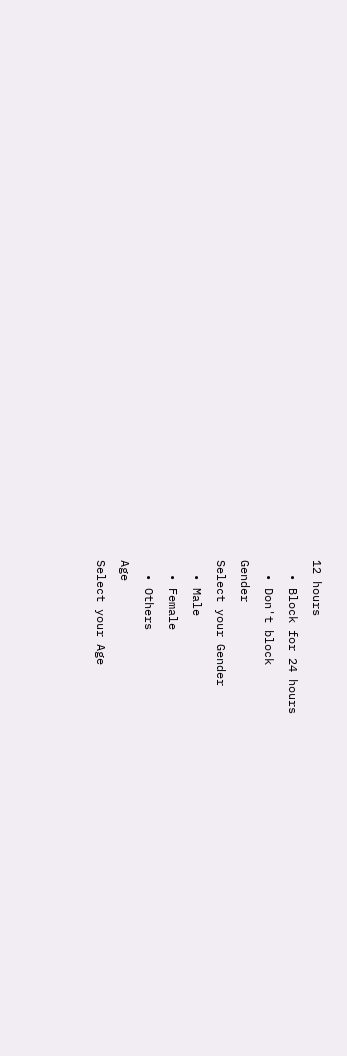12 hours
  • Block for 24 hours
  • Don't block
Gender
Select your Gender
  • Male
  • Female
  • Others
Age
Select your Age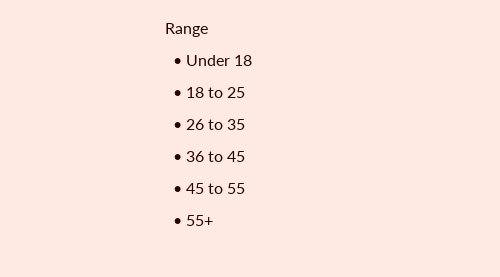Range
  • Under 18
  • 18 to 25
  • 26 to 35
  • 36 to 45
  • 45 to 55
  • 55+